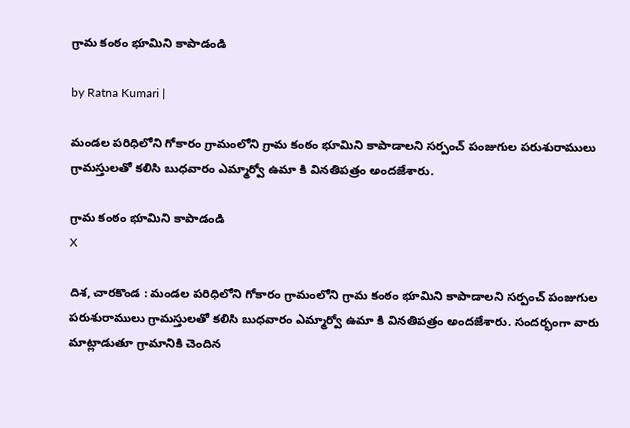గ్రామ కంఠం భూమిని కాపాడండి

by Ratna Kumari |

మండల పరిధిలోని గోకారం గ్రామంలోని గ్రామ కంఠం భూమిని కాపాడాలని సర్పంచ్ పంజుగుల పరుశురాములు గ్రామస్తులతో కలిసి బుధవారం ఎమ్మార్వో ఉమా కి వినతిపత్రం అందజేశారు.

గ్రామ కంఠం భూమిని కాపాడండి
X

దిశ, చారకొండ : మండల పరిధిలోని గోకారం గ్రామంలోని గ్రామ కంఠం భూమిని కాపాడాలని సర్పంచ్ పంజుగుల పరుశురాములు గ్రామస్తులతో కలిసి బుధవారం ఎమ్మార్వో ఉమా కి వినతిపత్రం అందజేశారు. సందర్భంగా వారు మాట్లాడుతూ గ్రామానికి చెందిన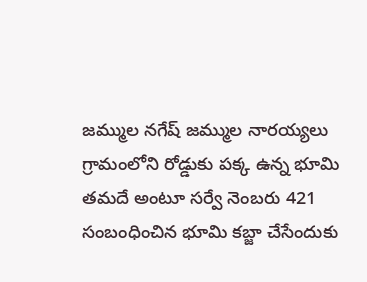జమ్ముల నగేష్ జమ్ముల నారయ్యలు గ్రామంలోని రోడ్డుకు పక్క ఉన్న భూమి తమదే అంటూ సర్వే నెంబరు 421 సంబంధించిన భూమి కబ్జా చేసేందుకు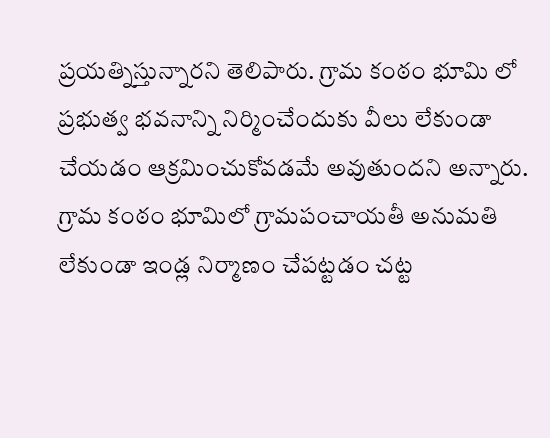ప్రయత్నిస్తున్నారని తెలిపారు. గ్రామ కంఠం భూమి లో ప్రభుత్వ భవనాన్ని నిర్మించేందుకు వీలు లేకుండా చేయడం ఆక్రమించుకోవడమే అవుతుందని అన్నారు. గ్రామ కంఠం భూమిలో గ్రామపంచాయతీ అనుమతి లేకుండా ఇండ్ల నిర్మాణం చేపట్టడం చట్ట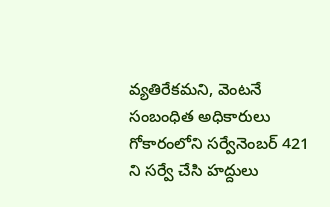వ్యతిరేకమని, వెంటనే సంబంధిత అధికారులు గోకారంలోని సర్వేనెంబర్ 421 ని సర్వే చేసి హద్దులు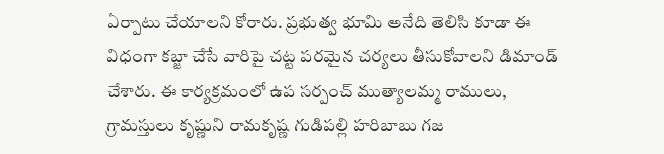ఏర్పాటు చేయాలని కోరారు. ప్రభుత్వ భూమి అనేది తెలిసి కూడా ఈ విధంగా కబ్జా చేసే వారిపై చట్ట పరమైన చర్యలు తీసుకోవాలని డిమాండ్ చేశారు. ఈ కార్యక్రమంలో ఉప సర్పంచ్ ముత్యాలమ్మ రాములు, గ్రామస్తులు కృష్ణుని రామకృష్ణ గుడిపల్లి హరిబాబు గజ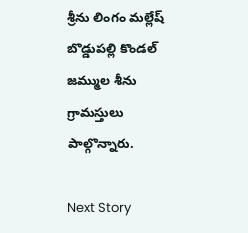శ్రీను లింగం మల్లేష్ బొడ్డుపల్లి కొండల్ జమ్ముల శీను గ్రామస్తులు పాల్గొన్నారు.

Next Story